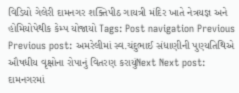વિડિયો ગેલેરી દામનગર શક્તિપીઠ ગાયત્રી મંદિર ખાતે નેત્રયજ્ઞ અને હોમિયોપેથીક કેમ્પ યોજાયો Tags: Post navigation Previous Previous post: અમરેલીમાં સ્વ.ચંદુભાઈ સંધાણીની પુણ્યતિથિએ ઔષધીય વૃક્ષોના રોપાનું વિતરણ કરાયુંNext Next post: દામનગરમાં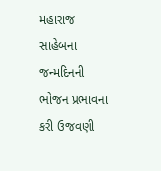મહારાજ સાહેબના જન્મદિનની ભોજન પ્રભાવના કરી ઉજવણી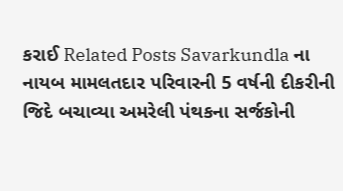કરાઈ Related Posts Savarkundla ના નાયબ મામલતદાર પરિવારની 5 વર્ષની દીકરીની જિદે બચાવ્યા અમરેલી પંથકના સર્જકોની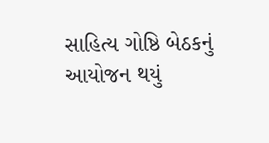સાહિત્ય ગોષ્ઠિ બેઠકનું આયોજન થયું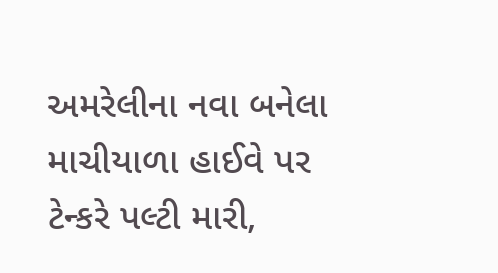અમરેલીના નવા બનેલા માચીયાળા હાઈવે પર ટેન્કરે પલ્ટી મારી,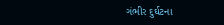ગંભીર દુર્ઘટના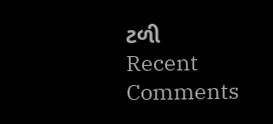ટળી
Recent Comments